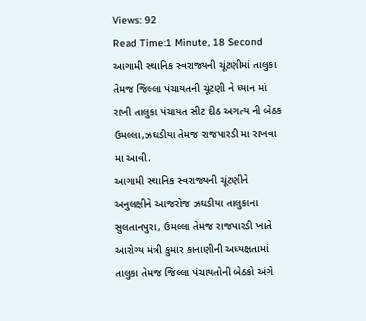Views: 92
Read Time:1 Minute, 18 Second
આગામી સ્થાનિક સ્વરાજ્યની ચૂંટણીમાં તાલુકા તેમજ જિલ્લા પંચાયતની ચૂંટણી ને ધ્યાન માં રાખી તાલુકા પંચાયત સીટ દીઠ અગત્ય ની બેઠક ઉમલ્લા,ઝઘડીયા તેમજ રાજપારડી મા રાખવા મા આવી.
આગામી સ્થાનિક સ્વરાજ્યની ચૂંટણીને અનુલક્ષીને આજરોજ ઝઘડીયા તાલુકાના સુલતાનપુરા, ઉમલ્લા તેમજ રાજપારડી ખાતે આરોગ્ય મંત્રી કુમાર કાનાણીની અધ્યક્ષતામાં તાલુકા તેમજ જિલ્લા પંચાયતોની બેઠકો અંગે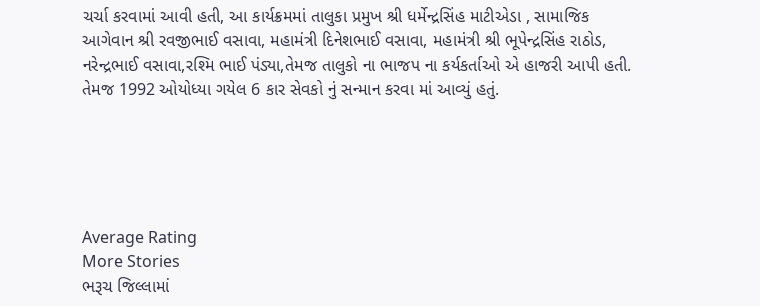ચર્ચા કરવામાં આવી હતી, આ કાર્યક્રમમાં તાલુકા પ્રમુખ શ્રી ધર્મેન્દ્રસિંહ માટીએડા , સામાજિક આગેવાન શ્રી રવજીભાઈ વસાવા, મહામંત્રી દિનેશભાઈ વસાવા, મહામંત્રી શ્રી ભૂપેન્દ્રસિંહ રાઠોડ, નરેન્દ્રભાઈ વસાવા,રશ્મિ ભાઈ પંડ્યા,તેમજ તાલુકો ના ભાજપ ના કર્યકર્તાઓ એ હાજરી આપી હતી.
તેમજ 1992 ઓયોધ્યા ગયેલ 6 કાર સેવકો નું સન્માન કરવા માં આવ્યું હતું.





Average Rating
More Stories
ભરૂચ જિલ્લામાં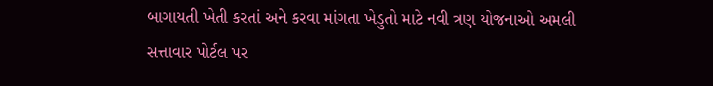બાગાયતી ખેતી કરતાં અને કરવા માંગતા ખેડુતો માટે નવી ત્રણ યોજનાઓ અમલી
સત્તાવાર પોર્ટલ પર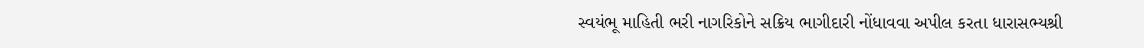સ્વયંભૂ માહિતી ભરી નાગરિકોને સક્રિય ભાગીદારી નોંધાવવા અપીલ કરતા ધારાસભ્યશ્રી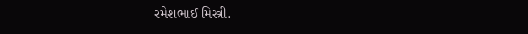રમેશભાઈ મિસ્ત્રી.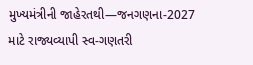મુખ્યમંત્રીની જાહેરતથી—જનગણના-2027 માટે રાજ્યવ્યાપી સ્વ-ગણતરી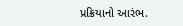પ્રક્રિયાનો આરંભ.